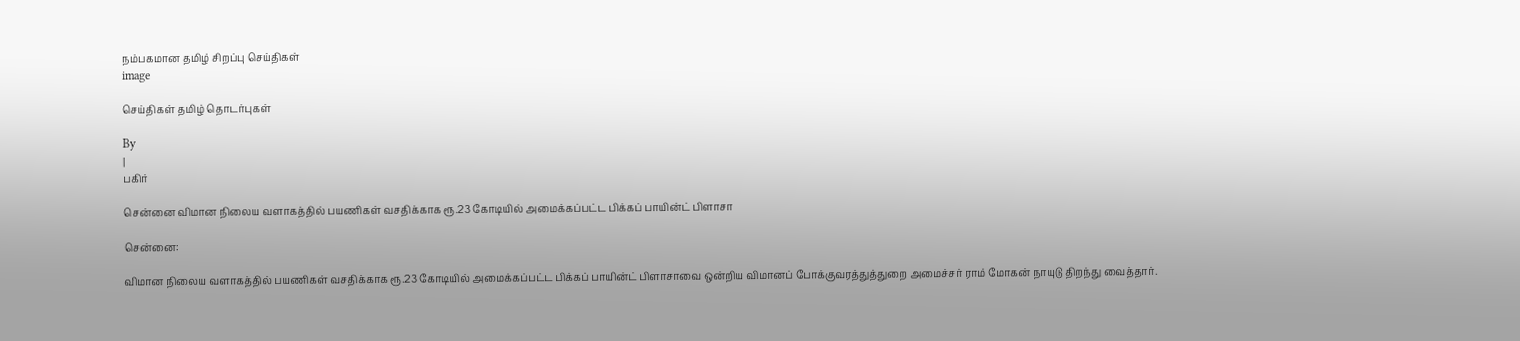நம்பகமான தமிழ் சிறப்பு செய்திகள்
image

செய்திகள் தமிழ் தொடர்புகள்

By
|
பகிர்

சென்னை விமான நிலைய வளாகத்தில் பயணிகள் வசதிக்காக ரூ.23 கோடியில் அமைக்கப்பட்ட பிக்கப் பாயின்ட் பிளாசா

சென்னை:

விமான நிலைய வளாகத்தில் பயணிகள் வசதிக்காக ரூ.23 கோடியில் அமைக்கப்பட்ட பிக்கப் பாயின்ட் பிளாசாவை ஒன்றிய விமானப் போக்குவரத்துத்துறை அமைச்சர் ராம் மோகன் நாயுடு திறந்து வைத்தார்.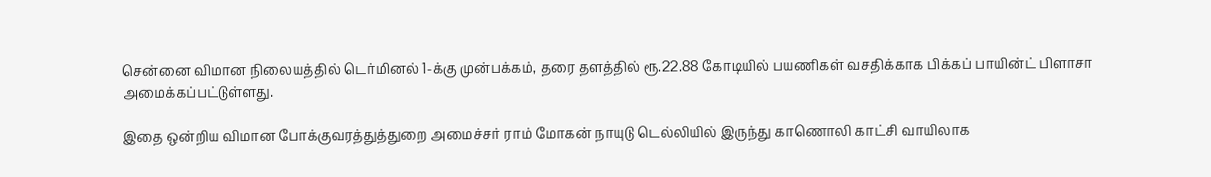சென்னை விமான நிலையத்தில் டெர்மினல் 1-க்கு முன்பக்கம், தரை தளத்தில் ரூ.22.88 கோடியில் பயணிகள் வசதிக்காக பிக்கப் பாயின்ட் பிளாசா அமைக்கப்பட்டுள்ளது.

இதை ஒன்றிய விமான போக்குவரத்துத்துறை அமைச்சர் ராம் மோகன் நாயுடு டெல்லியில் இருந்து காணொலி காட்சி வாயிலாக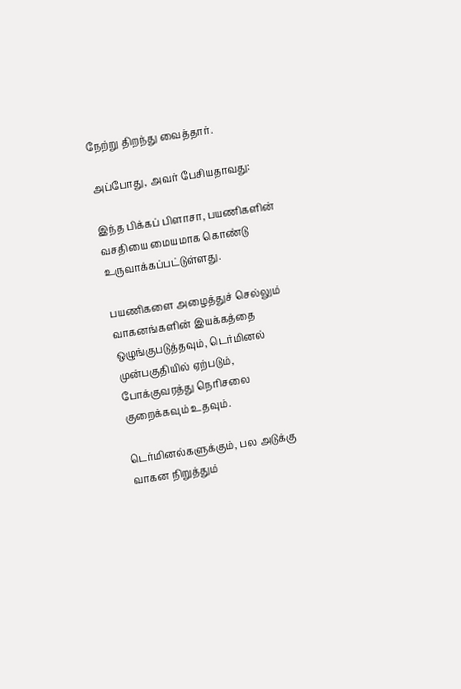நேற்று திறந்து வைத்தார்.

அப்போது, அவர் பேசியதாவது:

இந்த பிக்கப் பிளாசா, பயணிகளின் வசதியை மையமாக கொண்டு உருவாக்கப்பட்டுள்ளது.

பயணிகளை அழைத்துச் செல்லும் வாகனங்களின் இயக்கத்தை ஒழுங்குபடுத்தவும், டெர்மினல் முன்பகுதியில் ஏற்படும், போக்குவரத்து நெரிசலை குறைக்கவும் உதவும்.

டெர்மினல்களுக்கும், பல அடுக்கு வாகன நிறுத்தும்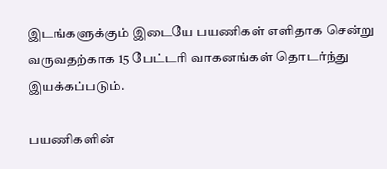இடங்களுக்கும் இடையே பயணிகள் எளிதாக சென்று வருவதற்காக 15 பேட்டரி வாகனங்கள் தொடர்ந்து இயக்கப்படும்.

பயணிகளின்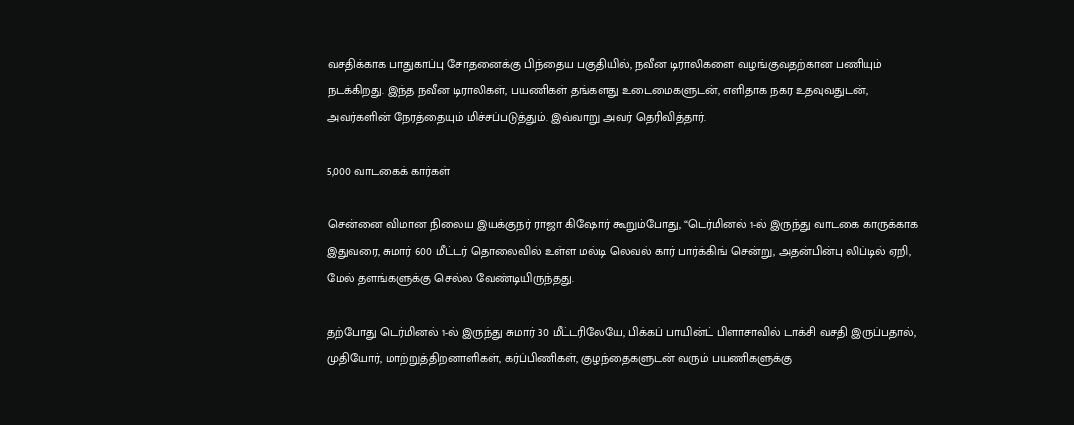வசதிக்காக பாதுகாப்பு சோதனைக்கு பிந்தைய பகுதியில், நவீன டிராலிகளை வழங்குவதற்கான பணியும் நடக்கிறது. இந்த நவீன டிராலிகள், பயணிகள் தங்களது உடைமைகளுடன், எளிதாக நகர உதவுவதுடன், அவர்களின் நேரத்தையும் மிச்சப்படுத்தும். இவ்வாறு அவர் தெரிவித்தார்.

5,000 வாடகைக் கார்கள்

சென்னை விமான நிலைய இயக்குநர் ராஜா கிஷோர் கூறும்போது, “டெர்மினல் 1-ல் இருந்து வாடகை காருக்காக இதுவரை, சுமார் 600 மீட்டர் தொலைவில் உள்ள மல்டி லெவல் கார் பார்க்கிங் சென்று, அதன்பின்பு லிப்டில் ஏறி, மேல் தளங்களுக்கு செல்ல வேண்டியிருந்தது.

தற்போது டெர்மினல் 1-ல் இருந்து சுமார் 30 மீட்டரிலேயே, பிக்கப் பாயின்ட் பிளாசாவில் டாக்சி வசதி இருப்பதால், முதியோர், மாற்றுத்திறனாளிகள், கர்ப்பிணிகள், குழந்தைகளுடன் வரும் பயணிகளுக்கு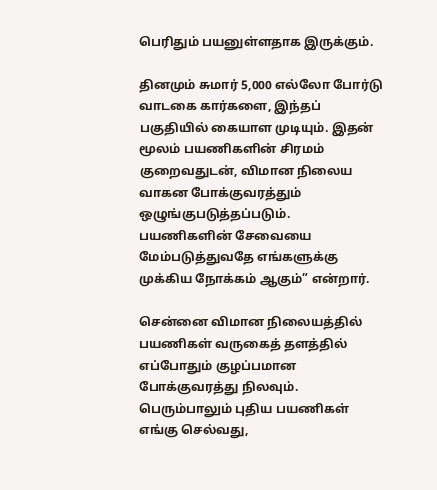பெரிதும் பயனுள்ளதாக இருக்கும்.

தினமும் சுமார் 5,000 எல்லோ போர்டு வாடகை கார்களை, இந்தப் பகுதியில் கையாள முடியும். இதன் மூலம் பயணிகளின் சிரமம் குறைவதுடன், விமான நிலைய வாகன போக்குவரத்தும் ஒழுங்குபடுத்தப்படும். பயணிகளின் சேவையை மேம்படுத்துவதே எங்களுக்கு முக்கிய நோக்கம் ஆகும்” என்றார்.

சென்னை விமான நிலையத்தில் பயணிகள் வருகைத் தளத்தில் எப்போதும் குழப்பமான போக்குவரத்து நிலவும். பெரும்பாலும் புதிய பயணிகள் எங்கு செல்வது,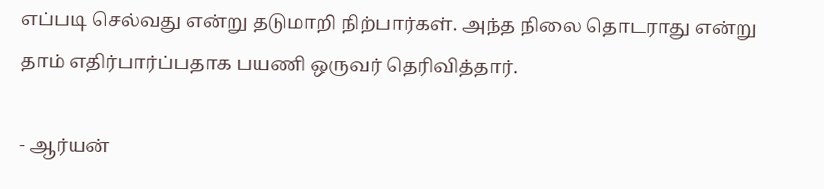எப்படி செல்வது என்று தடுமாறி நிற்பார்கள். அந்த நிலை தொடராது என்று தாம் எதிர்பார்ப்பதாக பயணி ஒருவர் தெரிவித்தார்.

- ஆர்யன்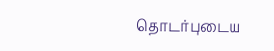தொடர்புடைய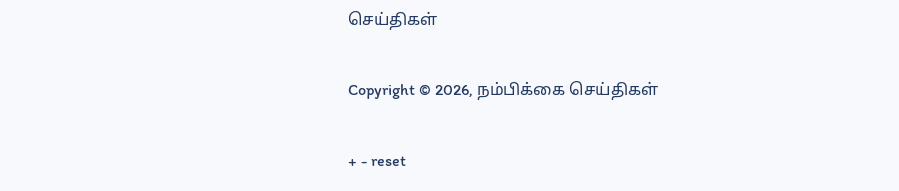செய்திகள்

Copyright © 2026, நம்பிக்கை செய்திகள்

+ - reset